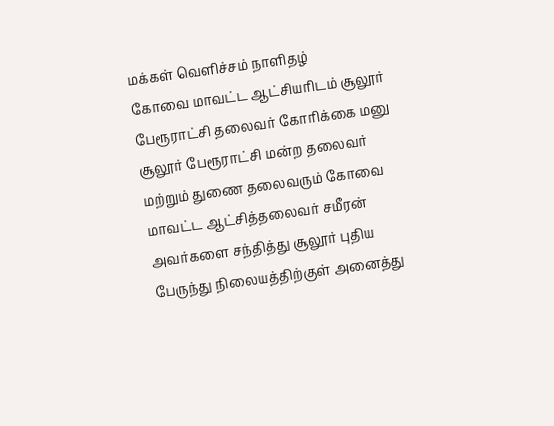மக்கள் வெளிச்சம் நாளிதழ்
கோவை மாவட்ட ஆட்சியரிடம் சூலூர் பேரூராட்சி தலைவர் கோரிக்கை மனு
சூலூர் பேரூராட்சி மன்ற தலைவர் மற்றும் துணை தலைவரும் கோவை மாவட்ட ஆட்சித்தலைவர் சமீரன் அவர்களை சந்தித்து சூலூர் புதிய பேருந்து நிலையத்திற்குள் அனைத்து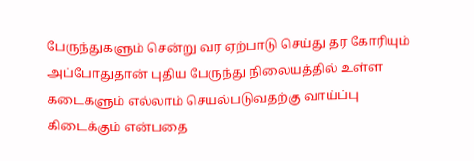பேருந்துகளும் சென்று வர ஏற்பாடு செய்து தர கோரியும் அப்போதுதான் புதிய பேருந்து நிலையத்தில் உள்ள கடைகளும் எல்லாம் செயல்படுவதற்கு வாய்ப்பு கிடைக்கும் என்பதை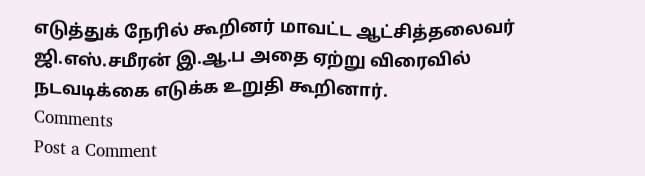எடுத்துக் நேரில் கூறினர் மாவட்ட ஆட்சித்தலைவர் ஜி.எஸ்.சமீரன் இ.ஆ.ப அதை ஏற்று விரைவில் நடவடிக்கை எடுக்க உறுதி கூறினார்.
Comments
Post a Comment